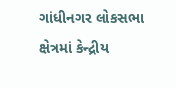ગાંધીનગર લોકસભા ક્ષેત્રમાં કેન્દ્રીય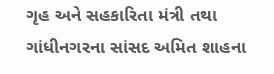ગૃહ અને સહકારિતા મંત્રી તથા ગાંધીનગરના સાંસદ અમિત શાહના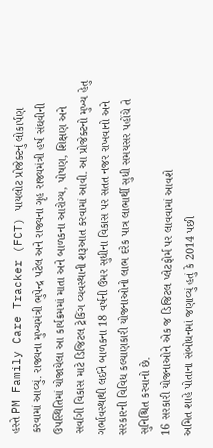હસ્તે PM Family Care Tracker (FCT) પાયલોટ પ્રોજેક્ટનું લોકાર્પણ કરવામાં આવ્યું. રાજ્યના મુખ્યમંત્રી ભુપેન્દ્ર પટેલ અને રાજ્યના ગૃહ રાજ્યમંત્રી હર્ષ સંઘવીની ઉપસ્થિતિમાં યોજાયેલા આ કાર્યક્રમમાં માતા અને બાળકના આરોગ્ય, પોષણ, શિક્ષણ અને સર્વાંગી વિકાસ માટે ડિજિટલ ટ્રેકિંગ વ્યવસ્થાની શરૂઆત કરવામાં આવી. આ પ્રોજેક્ટનો મુખ્ય હેતુ ગર્ભાવસ્થાથી લઈને બાળકના 18 વર્ષની ઉંમર સુધીના વિકાસ પર સતત નજર રાખવાનો અને સરકારની વિવિધ કલ્યાણકારી યોજનાઓનો લાભ દરેક પાત્ર લાભાર્થી સુધી સમયસર પહોંચે તે સુનિશ્ચિત કરવાનો છે.
16 સરકારી યોજનાઓને એક જ ડિજિટલ પ્લેટફોર્મ પર લાવવામાં આવશે
અમિત શાહે પોતાના સંબોધનમાં જણાવ્યું હતું કે 2014 પછી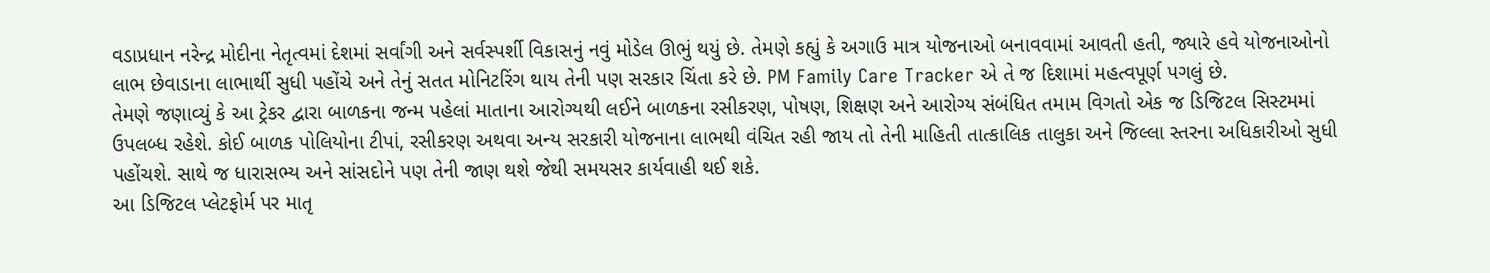વડાપ્રધાન નરેન્દ્ર મોદીના નેતૃત્વમાં દેશમાં સર્વાંગી અને સર્વસ્પર્શી વિકાસનું નવું મોડેલ ઊભું થયું છે. તેમણે કહ્યું કે અગાઉ માત્ર યોજનાઓ બનાવવામાં આવતી હતી, જ્યારે હવે યોજનાઓનો લાભ છેવાડાના લાભાર્થી સુધી પહોંચે અને તેનું સતત મોનિટરિંગ થાય તેની પણ સરકાર ચિંતા કરે છે. PM Family Care Tracker એ તે જ દિશામાં મહત્વપૂર્ણ પગલું છે.
તેમણે જણાવ્યું કે આ ટ્રેકર દ્વારા બાળકના જન્મ પહેલાં માતાના આરોગ્યથી લઈને બાળકના રસીકરણ, પોષણ, શિક્ષણ અને આરોગ્ય સંબંધિત તમામ વિગતો એક જ ડિજિટલ સિસ્ટમમાં ઉપલબ્ધ રહેશે. કોઈ બાળક પોલિયોના ટીપાં, રસીકરણ અથવા અન્ય સરકારી યોજનાના લાભથી વંચિત રહી જાય તો તેની માહિતી તાત્કાલિક તાલુકા અને જિલ્લા સ્તરના અધિકારીઓ સુધી પહોંચશે. સાથે જ ધારાસભ્ય અને સાંસદોને પણ તેની જાણ થશે જેથી સમયસર કાર્યવાહી થઈ શકે.
આ ડિજિટલ પ્લેટફોર્મ પર માતૃ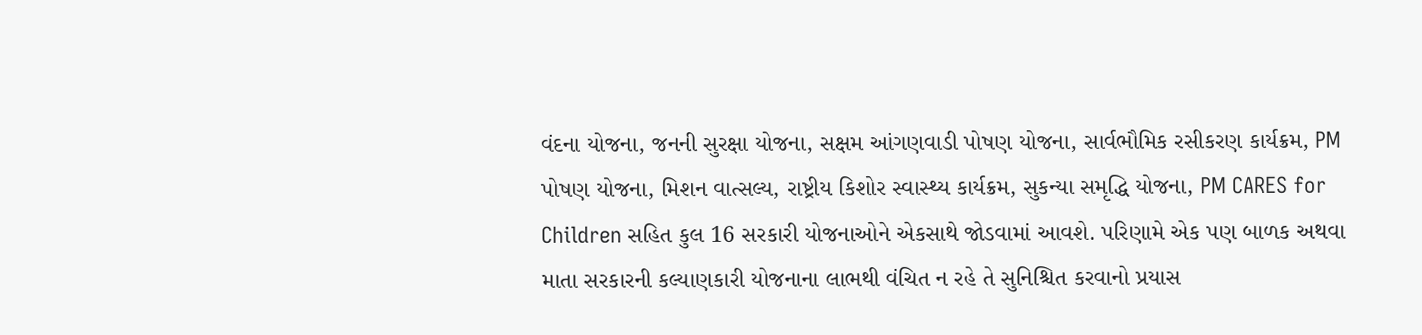વંદના યોજના, જનની સુરક્ષા યોજના, સક્ષમ આંગણવાડી પોષણ યોજના, સાર્વભૌમિક રસીકરણ કાર્યક્રમ, PM પોષણ યોજના, મિશન વાત્સલ્ય, રાષ્ટ્રીય કિશોર સ્વાસ્થ્ય કાર્યક્રમ, સુકન્યા સમૃદ્ધિ યોજના, PM CARES for Children સહિત કુલ 16 સરકારી યોજનાઓને એકસાથે જોડવામાં આવશે. પરિણામે એક પણ બાળક અથવા માતા સરકારની કલ્યાણકારી યોજનાના લાભથી વંચિત ન રહે તે સુનિશ્ચિત કરવાનો પ્રયાસ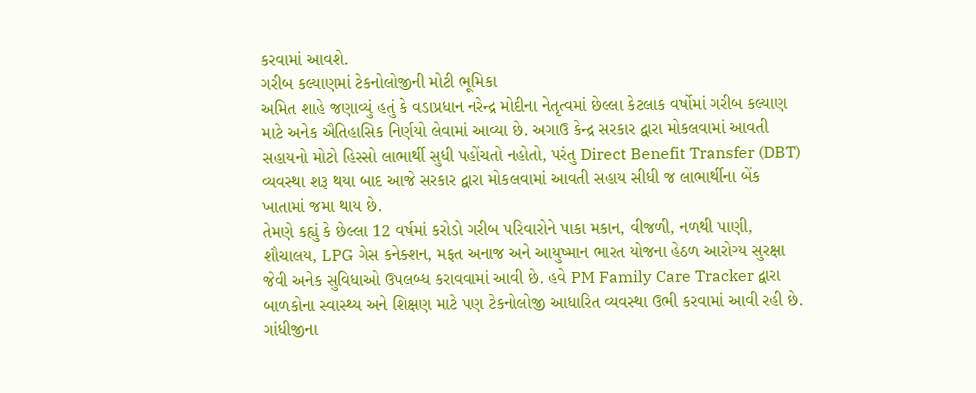કરવામાં આવશે.
ગરીબ કલ્યાણમાં ટેકનોલોજીની મોટી ભૂમિકા
અમિત શાહે જણાવ્યું હતું કે વડાપ્રધાન નરેન્દ્ર મોદીના નેતૃત્વમાં છેલ્લા કેટલાક વર્ષોમાં ગરીબ કલ્યાણ માટે અનેક ઐતિહાસિક નિર્ણયો લેવામાં આવ્યા છે. અગાઉ કેન્દ્ર સરકાર દ્વારા મોકલવામાં આવતી સહાયનો મોટો હિસ્સો લાભાર્થી સુધી પહોંચતો નહોતો, પરંતુ Direct Benefit Transfer (DBT) વ્યવસ્થા શરૂ થયા બાદ આજે સરકાર દ્વારા મોકલવામાં આવતી સહાય સીધી જ લાભાર્થીના બેંક ખાતામાં જમા થાય છે.
તેમણે કહ્યું કે છેલ્લા 12 વર્ષમાં કરોડો ગરીબ પરિવારોને પાકા મકાન, વીજળી, નળથી પાણી, શૌચાલય, LPG ગેસ કનેક્શન, મફત અનાજ અને આયુષ્માન ભારત યોજના હેઠળ આરોગ્ય સુરક્ષા જેવી અનેક સુવિધાઓ ઉપલબ્ધ કરાવવામાં આવી છે. હવે PM Family Care Tracker દ્વારા બાળકોના સ્વાસ્થ્ય અને શિક્ષણ માટે પણ ટેકનોલોજી આધારિત વ્યવસ્થા ઉભી કરવામાં આવી રહી છે.
ગાંધીજીના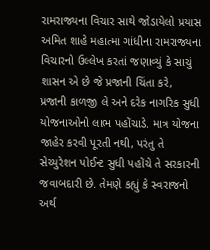રામરાજ્યના વિચાર સાથે જોડાયેલો પ્રયાસ
અમિત શાહે મહાત્મા ગાંધીના રામરાજ્યના વિચારનો ઉલ્લેખ કરતાં જણાવ્યું કે સાચું શાસન એ છે જે પ્રજાની ચિંતા કરે, પ્રજાની કાળજી લે અને દરેક નાગરિક સુધી યોજનાઓનો લાભ પહોંચાડે. માત્ર યોજના જાહેર કરવી પૂરતી નથી, પરંતુ તે સેચ્યુરેશન પોઈન્ટ સુધી પહોંચે તે સરકારની જવાબદારી છે. તેમણે કહ્યું કે સ્વરાજનો અર્થ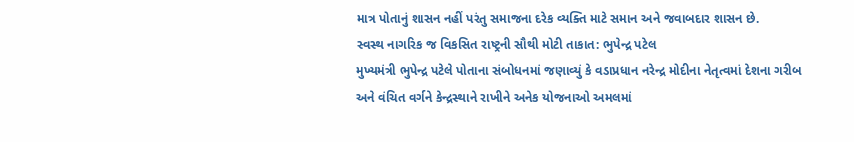માત્ર પોતાનું શાસન નહીં પરંતુ સમાજના દરેક વ્યક્તિ માટે સમાન અને જવાબદાર શાસન છે.
સ્વસ્થ નાગરિક જ વિકસિત રાષ્ટ્રની સૌથી મોટી તાકાત: ભુપેન્દ્ર પટેલ
મુખ્યમંત્રી ભુપેન્દ્ર પટેલે પોતાના સંબોધનમાં જણાવ્યું કે વડાપ્રધાન નરેન્દ્ર મોદીના નેતૃત્વમાં દેશના ગરીબ અને વંચિત વર્ગને કેન્દ્રસ્થાને રાખીને અનેક યોજનાઓ અમલમાં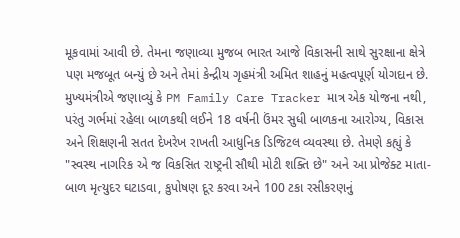મૂકવામાં આવી છે. તેમના જણાવ્યા મુજબ ભારત આજે વિકાસની સાથે સુરક્ષાના ક્ષેત્રે પણ મજબૂત બન્યું છે અને તેમાં કેન્દ્રીય ગૃહમંત્રી અમિત શાહનું મહત્વપૂર્ણ યોગદાન છે.
મુખ્યમંત્રીએ જણાવ્યું કે PM Family Care Tracker માત્ર એક યોજના નથી, પરંતુ ગર્ભમાં રહેલા બાળકથી લઈને 18 વર્ષની ઉંમર સુધી બાળકના આરોગ્ય, વિકાસ અને શિક્ષણની સતત દેખરેખ રાખતી આધુનિક ડિજિટલ વ્યવસ્થા છે. તેમણે કહ્યું કે "સ્વસ્થ નાગરિક એ જ વિકસિત રાષ્ટ્રની સૌથી મોટી શક્તિ છે" અને આ પ્રોજેક્ટ માતા-બાળ મૃત્યુદર ઘટાડવા, કુપોષણ દૂર કરવા અને 100 ટકા રસીકરણનું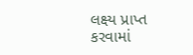લક્ષ્ય પ્રાપ્ત કરવામાં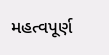મહત્વપૂર્ણ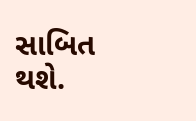સાબિત થશે.